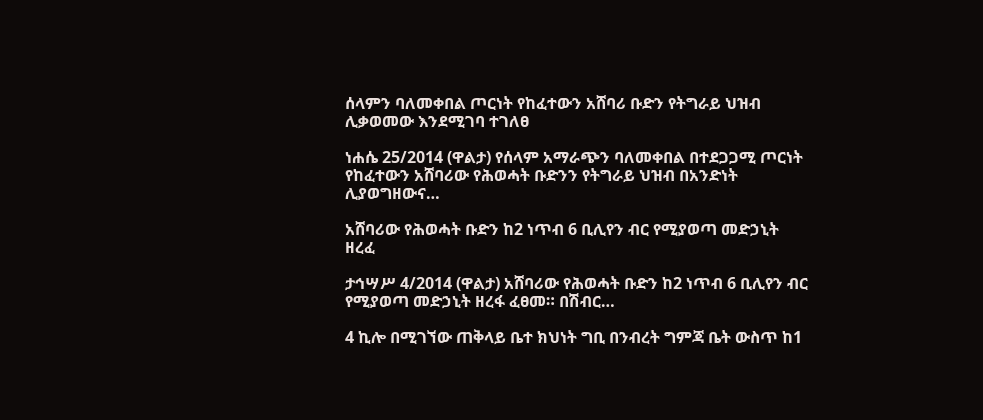ሰላምን ባለመቀበል ጦርነት የከፈተውን አሸባሪ ቡድን የትግራይ ህዝብ ሊቃወመው እንደሚገባ ተገለፀ

ነሐሴ 25/2014 (ዋልታ) የሰላም አማራጭን ባለመቀበል በተደጋጋሚ ጦርነት የከፈተውን አሸባሪው የሕወሓት ቡድንን የትግራይ ህዝብ በአንድነት ሊያወግዘውና…

አሸባሪው የሕወሓት ቡድን ከ2 ነጥብ 6 ቢሊየን ብር የሚያወጣ መድኃኒት ዘረፈ

ታኅሣሥ 4/2014 (ዋልታ) አሸባሪው የሕወሓት ቡድን ከ2 ነጥብ 6 ቢሊየን ብር የሚያወጣ መድኃኒት ዘረፋ ፈፀመ። በሽብር…

4 ኪሎ በሚገኘው ጠቅላይ ቤተ ክህነት ግቢ በንብረት ግምጃ ቤት ውስጥ ከ1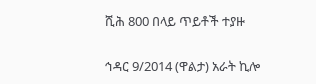ሺሕ 800 በላይ ጥይቶች ተያዙ

ኅዳር 9/2014 (ዋልታ) አራት ኪሎ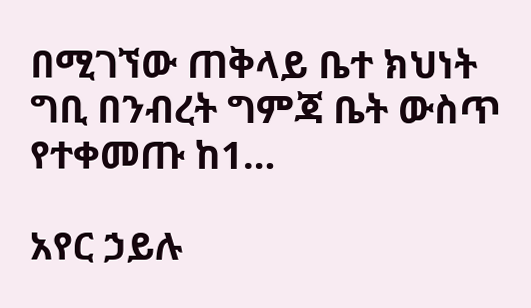በሚገኘው ጠቅላይ ቤተ ክህነት ግቢ በንብረት ግምጃ ቤት ውስጥ የተቀመጡ ከ1…

አየር ኃይሉ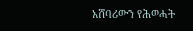አሸባሪውን የሕወሓት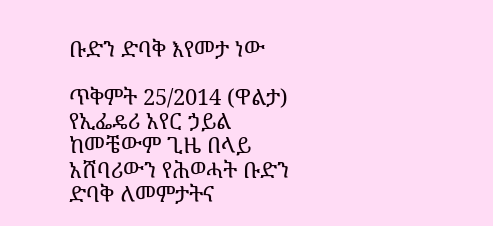ቡድን ድባቅ እየመታ ነው

ጥቅምት 25/2014 (ዋልታ) የኢፌዴሪ አየር ኃይል ከመቼውም ጊዜ በላይ አሸባሪውን የሕወሓት ቡድን ድባቅ ለመምታትና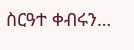ስርዓተ ቀብሩን…